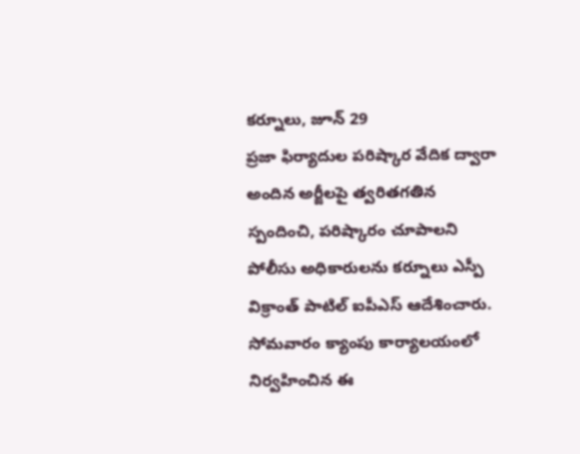కర్నూలు, జూన్ 29
ప్రజా ఫిర్యాదుల పరిష్కార వేదిక ద్వారా అందిన అర్జీలపై త్వరితగతిన స్పందించి, పరిష్కారం చూపాలని పోలీసు అధికారులను కర్నూలు ఎస్పీ విక్రాంత్ పాటిల్ ఐపీఎస్ ఆదేశించారు. సోమవారం క్యాంపు కార్యాలయంలో నిర్వహించిన ఈ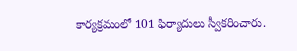కార్యక్రమంలో 101 ఫిర్యాదులు స్వీకరించారు.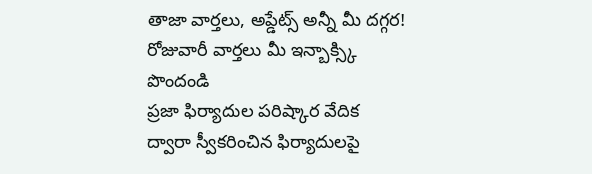తాజా వార్తలు, అప్డేట్స్ అన్నీ మీ దగ్గర!
రోజువారీ వార్తలు మీ ఇన్బాక్స్కి పొందండి
ప్రజా ఫిర్యాదుల పరిష్కార వేదిక ద్వారా స్వీకరించిన ఫిర్యాదులపై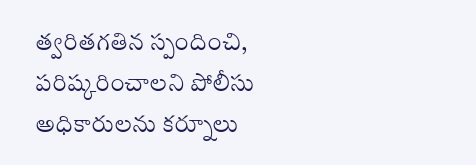త్వరితగతిన స్పందించి, పరిష్కరించాలని పోలీసు అధికారులను కర్నూలు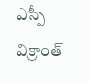ఎస్పీ విక్రాంత్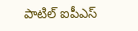పాటిల్ ఐపీఎస్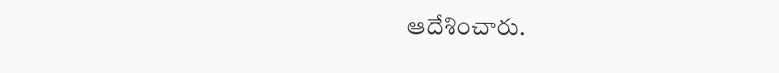ఆదేశించారు.